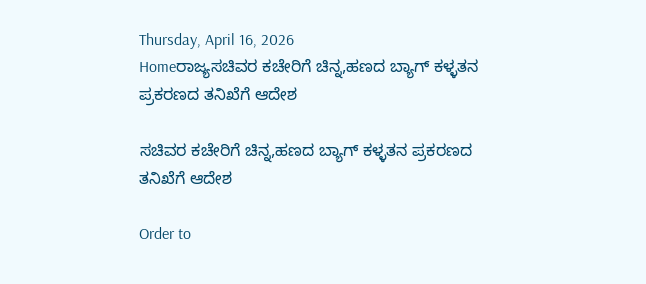Thursday, April 16, 2026
Homeರಾಜ್ಯಸಚಿವರ ಕಚೇರಿಗೆ ಚಿನ್ನ,ಹಣದ ಬ್ಯಾಗ್‌ ಕಳ್ಳತನ ಪ್ರಕರಣದ ತನಿಖೆಗೆ ಆದೇಶ

ಸಚಿವರ ಕಚೇರಿಗೆ ಚಿನ್ನ,ಹಣದ ಬ್ಯಾಗ್‌ ಕಳ್ಳತನ ಪ್ರಕರಣದ ತನಿಖೆಗೆ ಆದೇಶ

Order to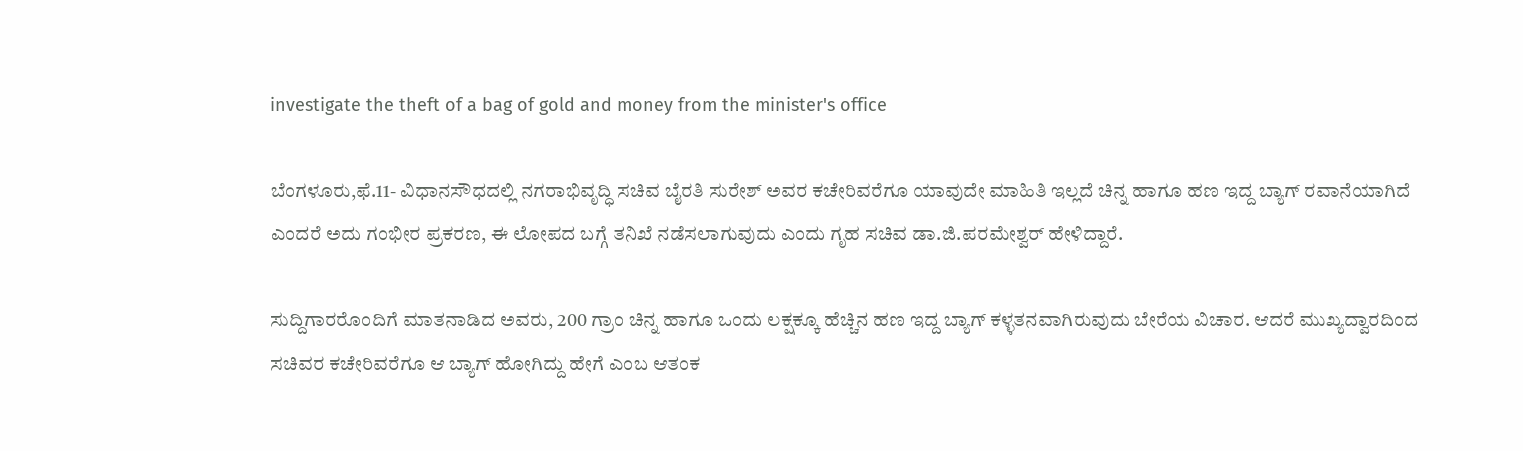investigate the theft of a bag of gold and money from the minister's office

ಬೆಂಗಳೂರು,ಫೆ.11- ವಿಧಾನಸೌಧದಲ್ಲಿ ನಗರಾಭಿವೃದ್ಧಿ ಸಚಿವ ಬೈರತಿ ಸುರೇಶ್‌ ಅವರ ಕಚೇರಿವರೆಗೂ ಯಾವುದೇ ಮಾಹಿತಿ ಇಲ್ಲದೆ ಚಿನ್ನ ಹಾಗೂ ಹಣ ಇದ್ದ ಬ್ಯಾಗ್‌ ರವಾನೆಯಾಗಿದೆ ಎಂದರೆ ಅದು ಗಂಭೀರ ಪ್ರಕರಣ, ಈ ಲೋಪದ ಬಗ್ಗೆ ತನಿಖೆ ನಡೆಸಲಾಗುವುದು ಎಂದು ಗೃಹ ಸಚಿವ ಡಾ.ಜಿ.ಪರಮೇಶ್ವರ್‌ ಹೇಳಿದ್ದಾರೆ.

ಸುದ್ದಿಗಾರರೊಂದಿಗೆ ಮಾತನಾಡಿದ ಅವರು, 200 ಗ್ರಾಂ ಚಿನ್ನ ಹಾಗೂ ಒಂದು ಲಕ್ಷಕ್ಕೂ ಹೆಚ್ಚಿನ ಹಣ ಇದ್ದ ಬ್ಯಾಗ್‌ ಕಳ್ಳತನವಾಗಿರುವುದು ಬೇರೆಯ ವಿಚಾರ. ಆದರೆ ಮುಖ್ಯದ್ವಾರದಿಂದ ಸಚಿವರ ಕಚೇರಿವರೆಗೂ ಆ ಬ್ಯಾಗ್‌ ಹೋಗಿದ್ದು ಹೇಗೆ ಎಂಬ ಆತಂಕ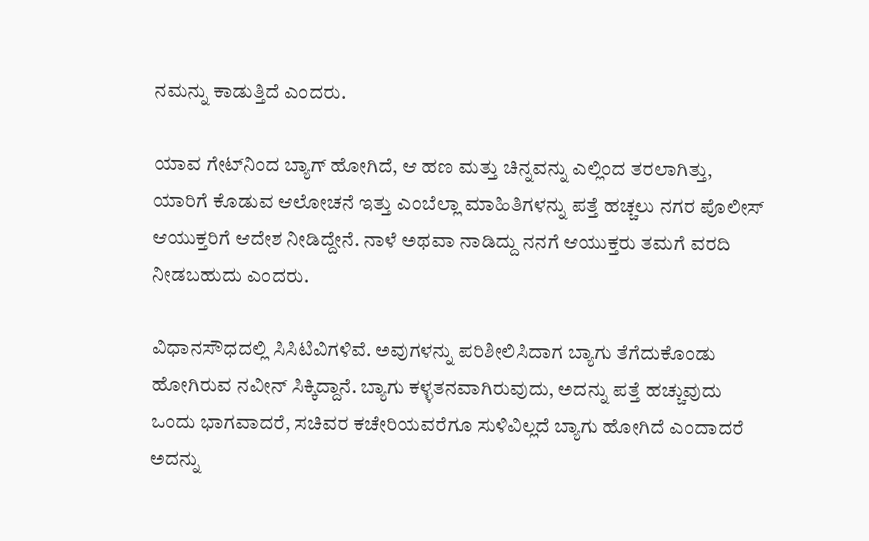ನಮನ್ನು ಕಾಡುತ್ತಿದೆ ಎಂದರು.

ಯಾವ ಗೇಟ್‌ನಿಂದ ಬ್ಯಾಗ್‌ ಹೋಗಿದೆ, ಆ ಹಣ ಮತ್ತು ಚಿನ್ನವನ್ನು ಎಲ್ಲಿಂದ ತರಲಾಗಿತ್ತು, ಯಾರಿಗೆ ಕೊಡುವ ಆಲೋಚನೆ ಇತ್ತು ಎಂಬೆಲ್ಲಾ ಮಾಹಿತಿಗಳನ್ನು ಪತ್ತೆ ಹಚ್ಚಲು ನಗರ ಪೊಲೀಸ್‌‍ ಆಯುಕ್ತರಿಗೆ ಆದೇಶ ನೀಡಿದ್ದೇನೆ. ನಾಳೆ ಅಥವಾ ನಾಡಿದ್ದು ನನಗೆ ಆಯುಕ್ತರು ತಮಗೆ ವರದಿ ನೀಡಬಹುದು ಎಂದರು.

ವಿಧಾನಸೌಧದಲ್ಲಿ ಸಿಸಿಟಿವಿಗಳಿವೆ. ಅವುಗಳನ್ನು ಪರಿಶೀಲಿಸಿದಾಗ ಬ್ಯಾಗು ತೆಗೆದುಕೊಂಡು ಹೋಗಿರುವ ನವೀನ್‌ ಸಿಕ್ಕಿದ್ದಾನೆ. ಬ್ಯಾಗು ಕಳ್ಳತನವಾಗಿರುವುದು, ಅದನ್ನು ಪತ್ತೆ ಹಚ್ಚುವುದು ಒಂದು ಭಾಗವಾದರೆ, ಸಚಿವರ ಕಚೇರಿಯವರೆಗೂ ಸುಳಿವಿಲ್ಲದೆ ಬ್ಯಾಗು ಹೋಗಿದೆ ಎಂದಾದರೆ ಅದನ್ನು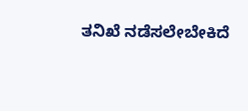ತನಿಖೆ ನಡೆಸಲೇಬೇಕಿದೆ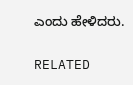ಎಂದು ಹೇಳಿದರು.

RELATED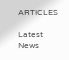ARTICLES

Latest News